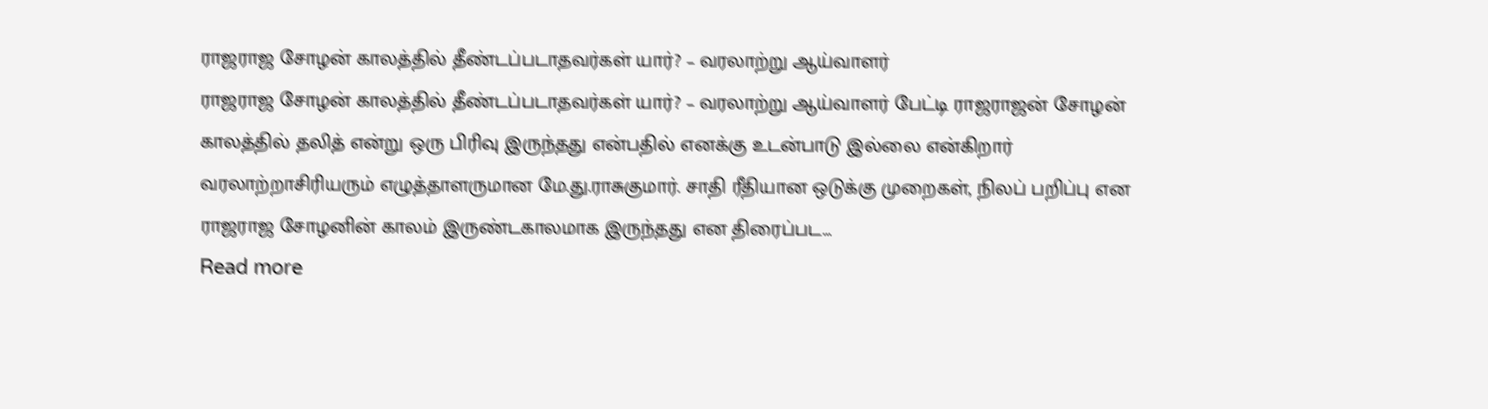ராஜராஜ சோழன் காலத்தில் தீண்டப்படாதவர்கள் யார்? – வரலாற்று ஆய்வாளர்
ராஜராஜ சோழன் காலத்தில் தீண்டப்படாதவர்கள் யார்? – வரலாற்று ஆய்வாளர் பேட்டி ராஜராஜன் சோழன் காலத்தில் தலித் என்று ஒரு பிரிவு இருந்தது என்பதில் எனக்கு உடன்பாடு இல்லை என்கிறார் வரலாற்றாசிரியரும் எழுத்தாளருமான மே.து.ராசுகுமார். சாதி ரீதியான ஒடுக்கு முறைகள், நிலப் பறிப்பு என ராஜராஜ சோழனின் காலம் இருண்டகாலமாக இருந்தது என திரைப்பட…
Read more